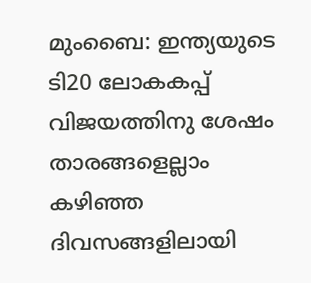മുംബൈ: ഇന്ത്യയുടെ ടി20 ലോകകപ്പ് വിജയത്തിനു ശേഷം താരങ്ങളെല്ലാം കഴിഞ്ഞ ദിവസങ്ങളിലായി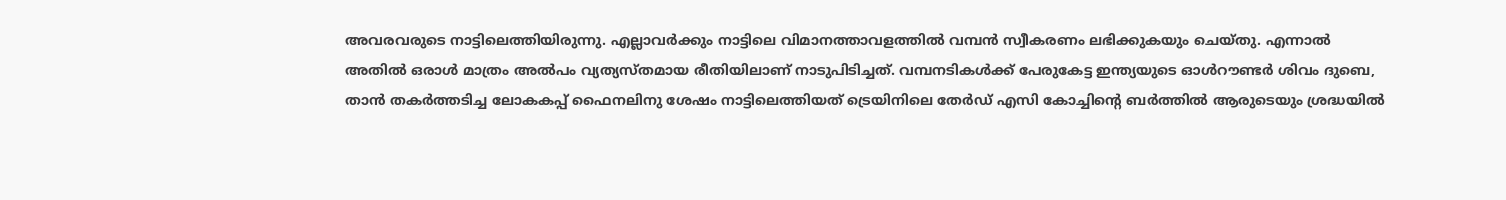അവരവരുടെ നാട്ടിലെത്തിയിരുന്നു. എല്ലാവർക്കും നാട്ടിലെ വിമാനത്താവളത്തിൽ വമ്പൻ സ്വീകരണം ലഭിക്കുകയും ചെയ്തു. എന്നാൽ അതിൽ ഒരാൾ മാത്രം അൽപം വ്യത്യസ്തമായ രീതിയിലാണ് നാടുപിടിച്ചത്. വമ്പനടികൾക്ക് പേരുകേട്ട ഇന്ത്യയുടെ ഓൾറൗണ്ടർ ശിവം ദുബെ, താൻ തകർത്തടിച്ച ലോകകപ്പ് ഫൈനലിനു ശേഷം നാട്ടിലെത്തിയത് ട്രെയിനിലെ തേർഡ് എസി കോച്ചിന്റെ ബർത്തിൽ ആരുടെയും ശ്രദ്ധയിൽ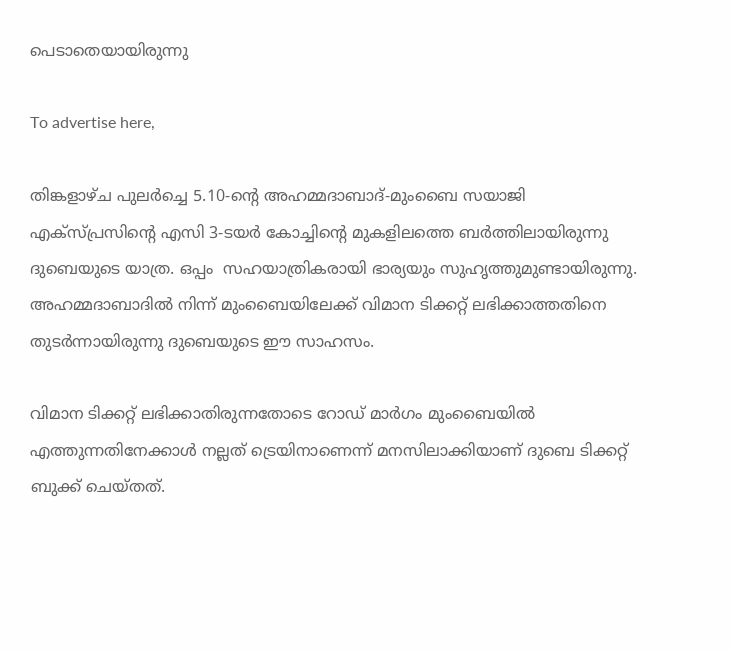പെടാതെയായിരുന്നു

To advertise here,

തിങ്കളാഴ്ച പുലർച്ചെ 5.10-ന്റെ അഹമ്മദാബാദ്-മുംബൈ സയാജി എക്‌സ്പ്രസിന്റെ എസി 3-ടയർ കോച്ചിന്റെ മുകളിലത്തെ ബർത്തിലായിരുന്നു ദുബെയുടെ യാത്ര. ഒപ്പം  സഹയാത്രികരായി ഭാര്യയും സുഹൃത്തുമുണ്ടായിരുന്നു. അഹമ്മദാബാദിൽ നിന്ന് മുംബൈയിലേക്ക് വിമാന ടിക്കറ്റ് ലഭിക്കാത്തതിനെ തുടർന്നായിരുന്നു ദുബെയുടെ ഈ സാഹസം.

വിമാന ടിക്കറ്റ് ലഭിക്കാതിരുന്നതോടെ റോഡ് മാർഗം മുംബൈയിൽ എത്തുന്നതിനേക്കാൾ നല്ലത് ട്രെയിനാണെന്ന് മനസിലാക്കിയാണ് ദുബെ ടിക്കറ്റ് ബുക്ക് ചെയ്തത്.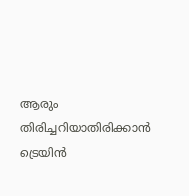ആരും തിരിച്ചറിയാതിരിക്കാൻ ട്രെയിൻ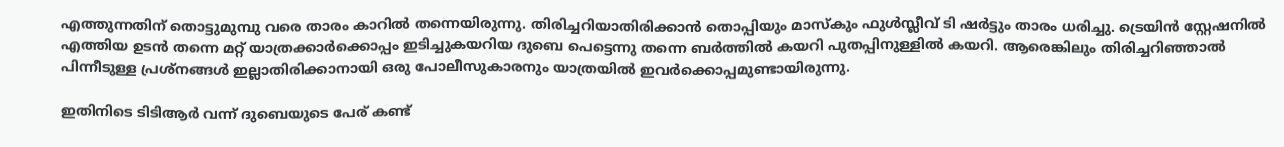എത്തുന്നതിന് തൊട്ടുമുമ്പു വരെ താരം കാറിൽ തന്നെയിരുന്നു. തിരിച്ചറിയാതിരിക്കാൻ തൊപ്പിയും മാസ്‌കും ഫുൾസ്ലീവ് ടി ഷർട്ടും താരം ധരിച്ചു. ട്രെയിൻ സ്റ്റേഷനിൽ എത്തിയ ഉടൻ തന്നെ മറ്റ് യാത്രക്കാർക്കൊപ്പം ഇടിച്ചുകയറിയ ദുബെ പെട്ടെന്നു തന്നെ ബർത്തിൽ കയറി പുതപ്പിനുള്ളിൽ കയറി. ആരെങ്കിലും തിരിച്ചറിഞ്ഞാൽ പിന്നീടുള്ള പ്രശ്‌നങ്ങൾ ഇല്ലാതിരിക്കാനായി ഒരു പോലീസുകാരനും യാത്രയിൽ ഇവർക്കൊപ്പമുണ്ടായിരുന്നു.

ഇതിനിടെ ടിടിആർ വന്ന് ദുബെയുടെ പേര് കണ്ട്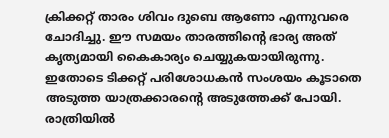ക്രിക്കറ്റ് താരം ശിവം ദുബെ ആണോ എന്നുവരെ ചോദിച്ചു. ഈ സമയം താരത്തിന്റെ ഭാര്യ അത് കൃത്യമായി കൈകാര്യം ചെയ്യുകയായിരുന്നു. ഇതോടെ ടിക്കറ്റ് പരിശോധകൻ സംശയം കൂടാതെ അടുത്ത യാത്രക്കാരന്റെ അടുത്തേക്ക് പോയി. രാത്രിയിൽ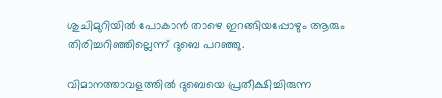ശുചിമുറിയിൽ പോകാൻ താഴെ ഇറങ്ങിയപ്പോഴും ആരും തിരിച്ചറിഞ്ഞില്ലെന്ന് ദുബെ പറഞ്ഞു.

വിമാനത്താവളത്തിൽ ദുബെയെ പ്രതീക്ഷിച്ചിരുന്ന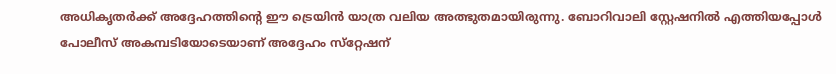അധികൃതർക്ക് അദ്ദേഹത്തിന്റെ ഈ ട്രെയിൻ യാത്ര വലിയ അത്ഭുതമായിരുന്നു. ബോറിവാലി സ്റ്റേഷനിൽ എത്തിയപ്പോൾ പോലീസ് അകമ്പടിയോടെയാണ് അദ്ദേഹം സ്‌റ്റേഷന്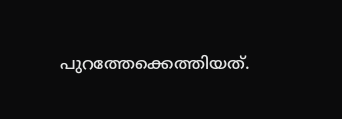പുറത്തേക്കെത്തിയത്.